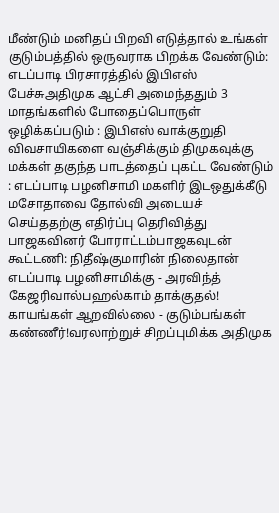மீண்டும் மனிதப் பிறவி எடுத்தால் உங்கள் குடும்பத்தில் ஒருவராக பிறக்க வேண்டும்: எடப்பாடி பிரசாரத்தில் இபிஎஸ் பேச்சுஅதிமுக ஆட்சி அமைந்ததும் 3 மாதங்களில் போதைப்பொருள் ஒழிக்கப்படும் : இபிஎஸ் வாக்குறுதி விவசாயிகளை வஞ்சிக்கும் திமுகவுக்கு மக்கள் தகுந்த பாடத்தைப் புகட்ட வேண்டும் : எடப்பாடி பழனிசாமி மகளிர் இடஒதுக்கீடு மசோதாவை தோல்வி அடையச் செய்ததற்கு எதிர்ப்பு தெரிவித்து பாஜகவினர் போராட்டம்பாஜகவுடன் கூட்டணி: நிதீஷ்குமாரின் நிலைதான் எடப்பாடி பழனிசாமிக்கு - அரவிந்த் கேஜரிவால்பஹல்காம் தாக்குதல்! காயங்கள் ஆறவில்லை - குடும்பங்கள் கண்ணீர்!வரலாற்றுச் சிறப்புமிக்க அதிமுக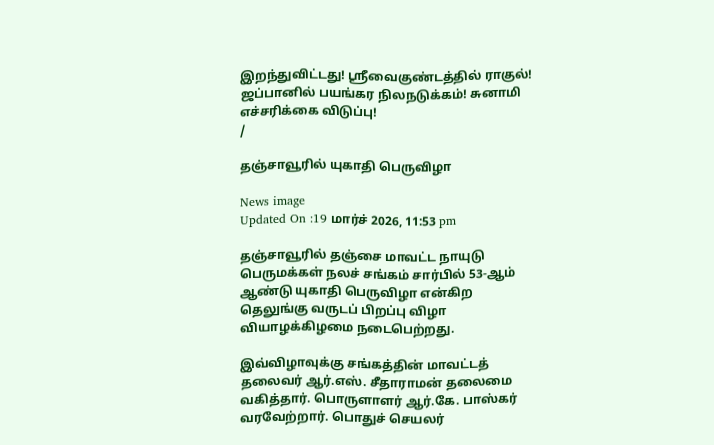இறந்துவிட்டது! ஸ்ரீவைகுண்டத்தில் ராகுல்! ஜப்பானில் பயங்கர நிலநடுக்கம்! சுனாமி எச்சரிக்கை விடுப்பு!
/

தஞ்சாவூரில் யுகாதி பெருவிழா

News image
Updated On :19 மார்ச் 2026, 11:53 pm

தஞ்சாவூரில் தஞ்சை மாவட்ட நாயுடு பெருமக்கள் நலச் சங்கம் சார்பில் 53-ஆம் ஆண்டு யுகாதி பெருவிழா என்கிற தெலுங்கு வருடப் பிறப்பு விழா வியாழக்கிழமை நடைபெற்றது.

இவ்விழாவுக்கு சங்கத்தின் மாவட்டத் தலைவர் ஆர்.எஸ். சீதாராமன் தலைமை வகித்தார். பொருளாளர் ஆர்.கே. பாஸ்கர் வரவேற்றார். பொதுச் செயலர்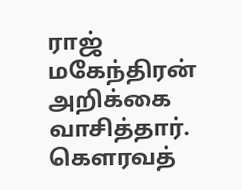ராஜ் மகேந்திரன் அறிக்கை வாசித்தார். கெளரவத்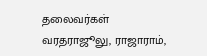தலைவர்கள் வரதராஜூலு, ராஜாராம்,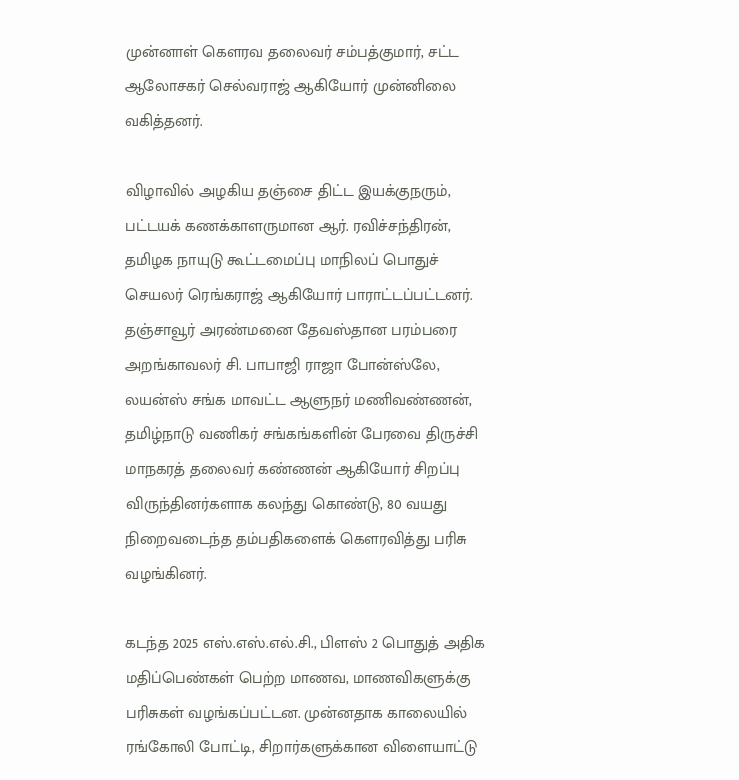முன்னாள் கௌரவ தலைவர் சம்பத்குமார், சட்ட ஆலோசகர் செல்வராஜ் ஆகியோர் முன்னிலை வகித்தனர்.

விழாவில் அழகிய தஞ்சை திட்ட இயக்குநரும், பட்டயக் கணக்காளருமான ஆர். ரவிச்சந்திரன், தமிழக நாயுடு கூட்டமைப்பு மாநிலப் பொதுச் செயலர் ரெங்கராஜ் ஆகியோர் பாராட்டப்பட்டனர். தஞ்சாவூர் அரண்மனை தேவஸ்தான பரம்பரை அறங்காவலர் சி. பாபாஜி ராஜா போன்ஸ்லே, லயன்ஸ் சங்க மாவட்ட ஆளுநர் மணிவண்ணன், தமிழ்நாடு வணிகர் சங்கங்களின் பேரவை திருச்சி மாநகரத் தலைவர் கண்ணன் ஆகியோர் சிறப்பு விருந்தினர்களாக கலந்து கொண்டு, 80 வயது நிறைவடைந்த தம்பதிகளைக் கௌரவித்து பரிசு வழங்கினர்.

கடந்த 2025 எஸ்.எஸ்.எல்.சி., பிளஸ் 2 பொதுத் அதிக மதிப்பெண்கள் பெற்ற மாணவ, மாணவிகளுக்கு பரிசுகள் வழங்கப்பட்டன. முன்னதாக காலையில் ரங்கோலி போட்டி, சிறார்களுக்கான விளையாட்டு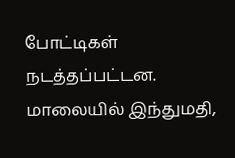போட்டிகள் நடத்தப்பட்டன. மாலையில் இந்துமதி,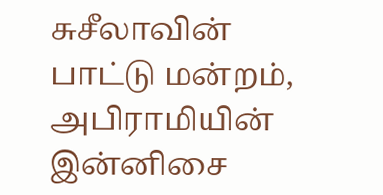சுசீலாவின் பாட்டு மன்றம், அபிராமியின் இன்னிசை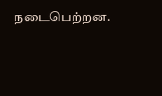நடைபெற்றன.